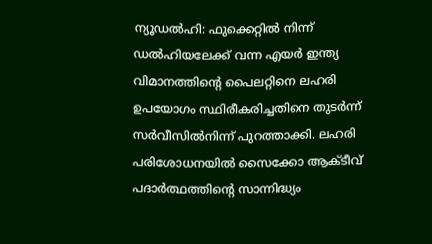ന്യൂഡൽഹി: ഫുക്കെറ്റിൽ നിന്ന് ഡൽഹിയലേക്ക് വന്ന എയർ ഇന്ത്യ വിമാനത്തിന്റെ പൈലറ്റിനെ ലഹരി ഉപയോഗം സ്ഥിരീകരിച്ചതിനെ തുടർന്ന് സർവീസിൽനിന്ന് പുറത്താക്കി. ലഹരി പരിശോധനയിൽ സൈക്കോ ആക്ടീവ് പദാർത്ഥത്തിന്റെ സാന്നിദ്ധ്യം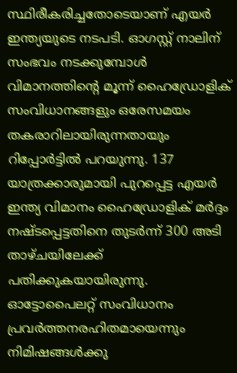സ്ഥിരീകരിച്ചതോടെയാണ് എയർ ഇന്ത്യയുടെ നടപടി. ഓഗസ്റ്റ് നാലിന് സംഭവം നടക്കുമ്പോൾ വിമാനത്തിന്റെ മൂന്ന് ഹൈഡ്രോളിക് സംവിധാനങ്ങളും ഒരേസമയം തകരാറിലായിരുന്നതായും റിപ്പോർട്ടിൽ പറയുന്നു. 137 യാത്രക്കാരുമായി പുറപ്പെട്ട എയർ ഇന്ത്യ വിമാനം ഹൈഡ്രോളിക് മർദ്ദം നഷ്ടപ്പെട്ടതിനെ തുടർന്ന് 300 അടി താഴ്ചയിലേക്ക് പതിക്കുകയായിരുന്നു. ഓട്ടോപൈലറ്റ് സംവിധാനം പ്രവർത്തനരഹിതമായെന്നും നിമിഷങ്ങൾക്കു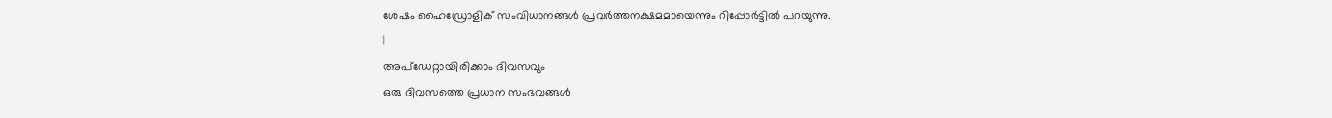ശേഷം ഹൈഡ്രോളിക് സംവിധാനങ്ങൾ പ്രവർത്തനക്ഷമമായെന്നും റിപ്പോർട്ടിൽ പറയുന്നു.
|
അപ്ഡേറ്റായിരിക്കാം ദിവസവും
ഒരു ദിവസത്തെ പ്രധാന സംഭവങ്ങൾ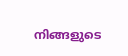നിങ്ങളുടെ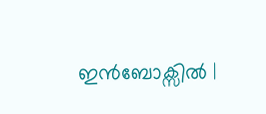ഇൻബോക്സിൽ |